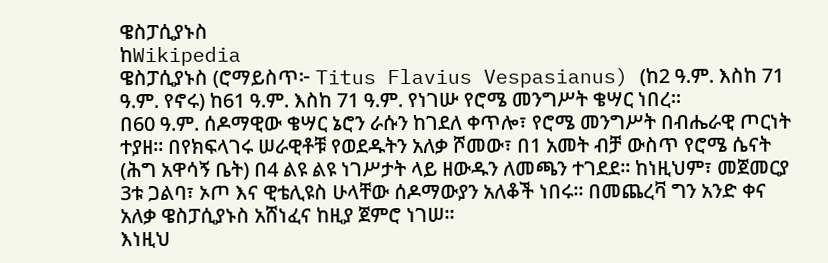ዌስፓሲያኑስ
ከWikipedia
ዌስፓሲያኑስ (ሮማይስጥ፦ Titus Flavius Vespasianus) (ከ2 ዓ.ም. እስከ 71 ዓ.ም. የኖሩ) ከ61 ዓ.ም. እስከ 71 ዓ.ም. የነገሡ የሮሜ መንግሥት ቄሣር ነበረ።
በ60 ዓ.ም. ሰዶማዊው ቄሣር ኔሮን ራሱን ከገደለ ቀጥሎ፣ የሮሜ መንግሥት በብሔራዊ ጦርነት ተያዘ። በየክፍላገሩ ሠራዊቶቹ የወደዱትን አለቃ ሾመው፣ በ1 አመት ብቻ ውስጥ የሮሜ ሴናት (ሕግ አዋሳኝ ቤት) በ4 ልዩ ልዩ ነገሥታት ላይ ዘውዱን ለመጫን ተገደደ። ከነዚህም፣ መጀመርያ 3ቱ ጋልባ፣ ኦጦ እና ዊቴሊዩስ ሁላቸው ሰዶማውያን አለቆች ነበሩ። በመጨረቫ ግን አንድ ቀና አለቃ ዌስፓሲያኑስ አሸነፈና ከዚያ ጀምሮ ነገሠ።
እነዚህ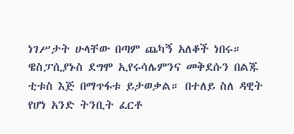ነገሥታት ሁላቸው በጣም ጨካኝ አለቆች ነበሩ። ዌስፓሲያኑስ ደግሞ ኢየሩሳሌምንና መቅደሱን በልጁ ቲቱስ እጅ በማጥፋቱ ይታወቃል። በተለይ ስለ ዳዊት የሆነ አንድ ትንቢት ፈርቶ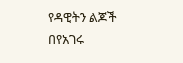የዳዊትን ልጆች በየአገሩ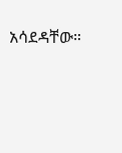አሳደዳቸው።